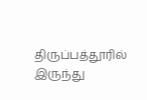திருப்பத்தூரில் இருந்து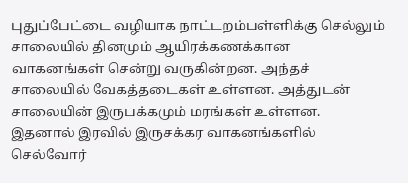புதுப்பேட்டை வழியாக நாட்டறம்பள்ளிக்கு செல்லும் சாலையில் தினமும் ஆயிரக்கணக்கான வாகனங்கள் சென்று வருகின்றன. அந்தச் சாலையில் வேகத்தடைகள் உள்ளன. அத்துடன் சாலையின் இருபக்கமும் மரங்கள் உள்ளன. இதனால் இரவில் இருசக்கர வாகனங்களில் செல்வோர்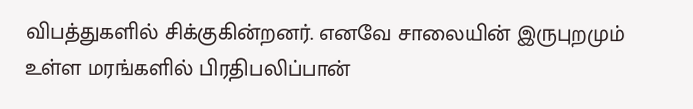விபத்துகளில் சிக்குகின்றனர். எனவே சாலையின் இருபுறமும் உள்ள மரங்களில் பிரதிபலிப்பான்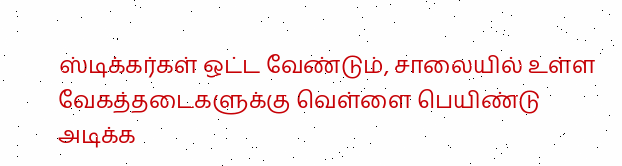ஸ்டிக்கர்கள் ஒட்ட வேண்டும், சாலையில் உள்ள வேகத்தடைகளுக்கு வெள்ளை பெயிண்டு அடிக்க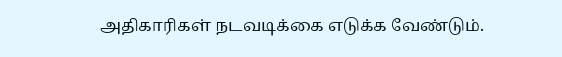அதிகாரிகள் நடவடிக்கை எடுக்க வேண்டும்.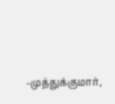-முத்துக்குமார்,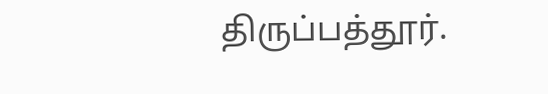திருப்பத்தூர்.